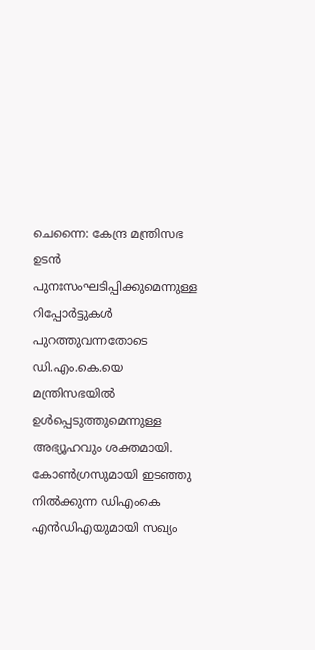ചെന്നൈ: കേന്ദ്ര മന്ത്രിസഭ ഉടൻ പുനഃസംഘടിപ്പിക്കുമെന്നുള്ള റിപ്പോർട്ടുകൾ പുറത്തുവന്നതോടെ ഡി.എം.കെ.യെ മന്ത്രിസഭയിൽ ഉൾപ്പെടുത്തുമെന്നുള്ള അഭ്യൂഹവും ശക്തമായി. കോൺഗ്രസുമായി ഇടഞ്ഞു നിൽക്കുന്ന ഡിഎംകെ എൻഡിഎയുമായി സഖ്യം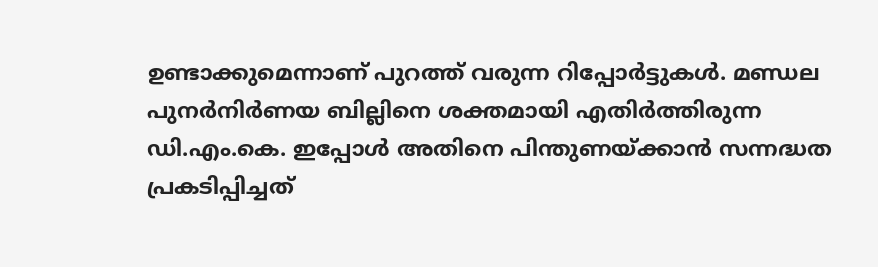ഉണ്ടാക്കുമെന്നാണ് പുറത്ത് വരുന്ന റിപ്പോർട്ടുകൾ. മണ്ഡല പുനർനിർണയ ബില്ലിനെ ശക്തമായി എതിർത്തിരുന്ന ഡി.എം.കെ. ഇപ്പോൾ അതിനെ പിന്തുണയ്ക്കാൻ സന്നദ്ധത പ്രകടിപ്പിച്ചത്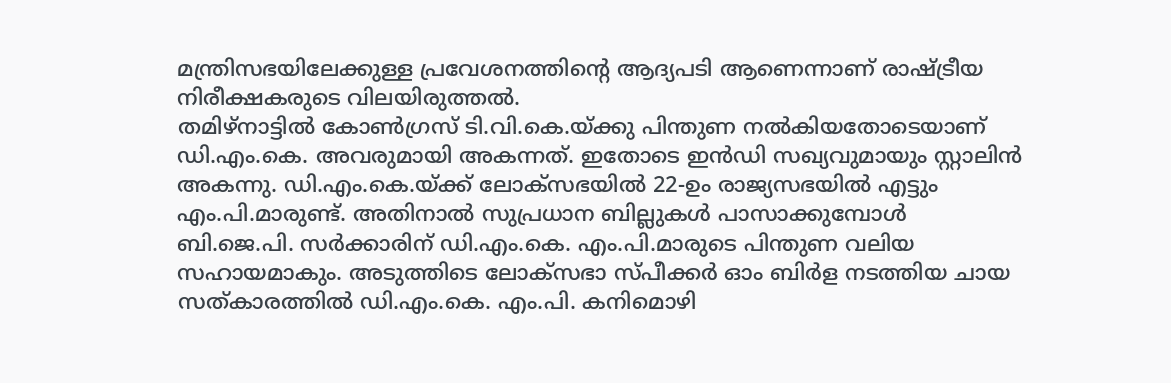മന്ത്രിസഭയിലേക്കുള്ള പ്രവേശനത്തിന്റെ ആദ്യപടി ആണെന്നാണ് രാഷ്ട്രീയ നിരീക്ഷകരുടെ വിലയിരുത്തൽ.
തമിഴ്നാട്ടിൽ കോൺഗ്രസ് ടി.വി.കെ.യ്ക്കു പിന്തുണ നൽകിയതോടെയാണ് ഡി.എം.കെ. അവരുമായി അകന്നത്. ഇതോടെ ഇൻഡി സഖ്യവുമായും സ്റ്റാലിൻ അകന്നു. ഡി.എം.കെ.യ്ക്ക് ലോക്സഭയിൽ 22-ഉം രാജ്യസഭയിൽ എട്ടും എം.പി.മാരുണ്ട്. അതിനാൽ സുപ്രധാന ബില്ലുകൾ പാസാക്കുമ്പോൾ ബി.ജെ.പി. സർക്കാരിന് ഡി.എം.കെ. എം.പി.മാരുടെ പിന്തുണ വലിയ സഹായമാകും. അടുത്തിടെ ലോക്സഭാ സ്പീക്കർ ഓം ബിർള നടത്തിയ ചായ സത്കാരത്തിൽ ഡി.എം.കെ. എം.പി. കനിമൊഴി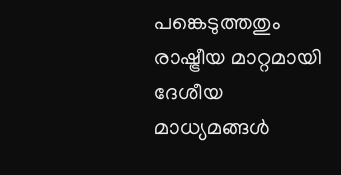പങ്കെടുത്തതും രാഷ്ട്രീയ മാറ്റമായി ദേശീയ മാധ്യമങ്ങൾ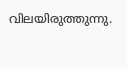വിലയിരുത്തുന്നു.